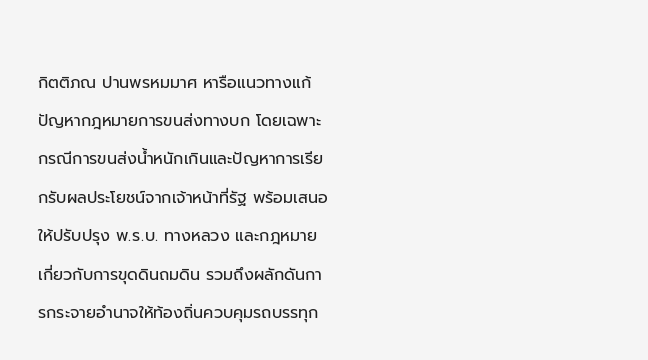กิตติภณ ปานพรหมมาศ หารือแนวทางแก้ปัญหากฎหมายการขนส่งทางบก โดยเฉพาะกรณีการขนส่งน้ำหนักเกินและปัญหาการเรียกรับผลประโยชน์จากเจ้าหน้าที่รัฐ พร้อมเสนอให้ปรับปรุง พ.ร.บ. ทางหลวง และกฎหมายเกี่ยวกับการขุดดินถมดิน รวมถึงผลักดันการกระจายอำนาจให้ท้องถิ่นควบคุมรถบรรทุก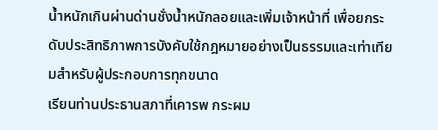น้ำหนักเกินผ่านด่านชั่งน้ำหนักลอยและเพิ่มเจ้าหน้าที่ เพื่อยกระดับประสิทธิภาพการบังคับใช้กฎหมายอย่างเป็นธรรมและเท่าเทียมสำหรับผู้ประกอบการทุกขนาด
เรียนท่านประธานสภาที่เคารพ กระผม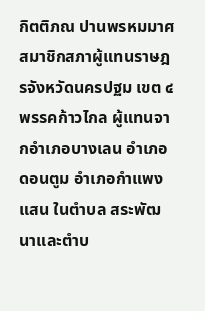กิตติภณ ปานพรหมมาศ สมาชิกสภาผู้แทนราษฎรจังหวัดนครปฐม เขต ๔ พรรคก้าวไกล ผู้แทนจากอำเภอบางเลน อำเภอดอนตูม อำเภอกำแพงแสน ในตำบล สระพัฒนาและตำบ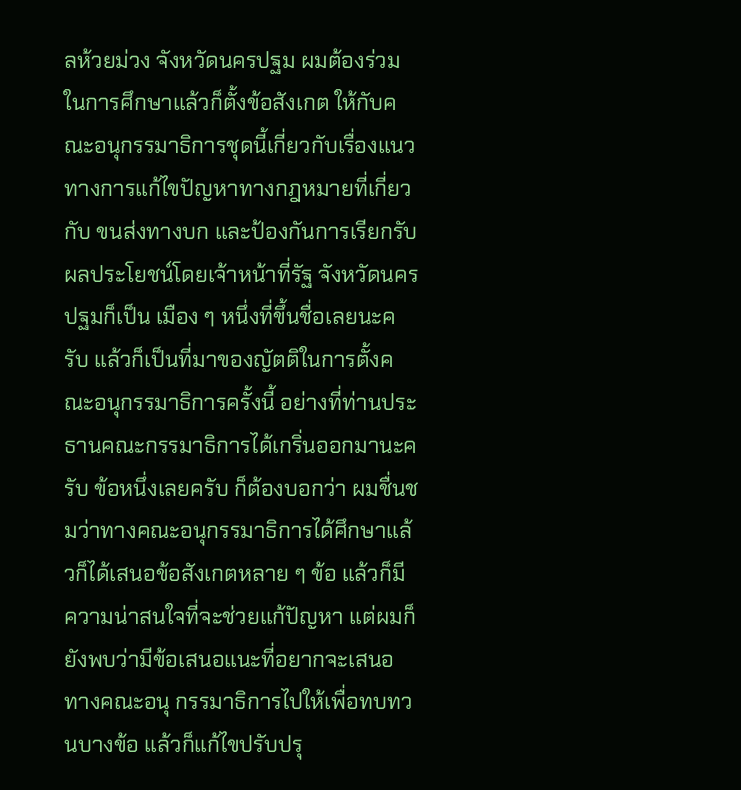ลห้วยม่วง จังหวัดนครปฐม ผมต้องร่วมในการศึกษาแล้วก็ตั้งข้อสังเกต ให้กับคณะอนุกรรมาธิการชุดนี้เกี่ยวกับเรื่องแนวทางการแก้ไขปัญหาทางกฎหมายที่เกี่ยวกับ ขนส่งทางบก และป้องกันการเรียกรับผลประโยชน์โดยเจ้าหน้าที่รัฐ จังหวัดนครปฐมก็เป็น เมือง ๆ หนึ่งที่ขึ้นชื่อเลยนะครับ แล้วก็เป็นที่มาของญัตติในการตั้งคณะอนุกรรมาธิการครั้งนี้ อย่างที่ท่านประธานคณะกรรมาธิการได้เกริ่นออกมานะครับ ข้อหนึ่งเลยครับ ก็ต้องบอกว่า ผมชื่นชมว่าทางคณะอนุกรรมาธิการได้ศึกษาแล้วก็ได้เสนอข้อสังเกตหลาย ๆ ข้อ แล้วก็มี ความน่าสนใจที่จะช่วยแก้ปัญหา แต่ผมก็ยังพบว่ามีข้อเสนอแนะที่อยากจะเสนอทางคณะอนุ กรรมาธิการไปให้เพื่อทบทวนบางข้อ แล้วก็แก้ไขปรับปรุ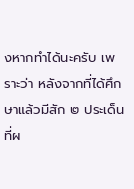งหากทำได้นะครับ เพราะว่า หลังจากที่ได้ศึกษาแล้วมีสัก ๒ ประเด็นที่ผ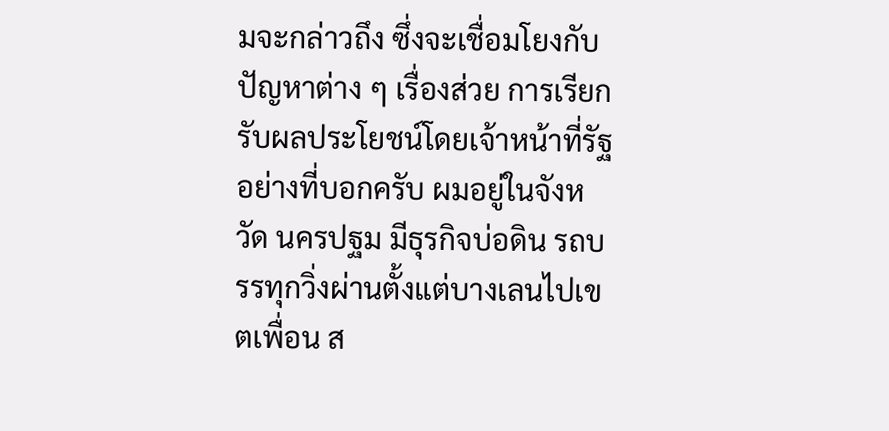มจะกล่าวถึง ซึ่งจะเชื่อมโยงกับปัญหาต่าง ๆ เรื่องส่วย การเรียกรับผลประโยชน์โดยเจ้าหน้าที่รัฐ อย่างที่บอกครับ ผมอยู่ในจังหวัด นครปฐม มีธุรกิจบ่อดิน รถบรรทุกวิ่งผ่านตั้งแต่บางเลนไปเขตเพื่อน ส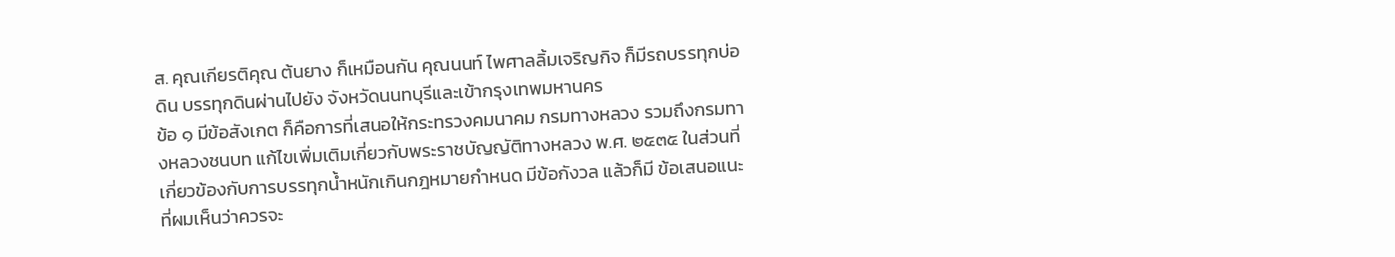ส. คุณเกียรติคุณ ต้นยาง ก็เหมือนกัน คุณนนท์ ไพศาลลิ้มเจริญกิจ ก็มีรถบรรทุกบ่อดิน บรรทุกดินผ่านไปยัง จังหวัดนนทบุรีและเข้ากรุงเทพมหานคร
ข้อ ๑ มีข้อสังเกต ก็คือการที่เสนอให้กระทรวงคมนาคม กรมทางหลวง รวมถึงกรมทางหลวงชนบท แก้ไขเพิ่มเติมเกี่ยวกับพระราชบัญญัติทางหลวง พ.ศ. ๒๕๓๕ ในส่วนที่เกี่ยวข้องกับการบรรทุกน้ำหนักเกินกฎหมายกำหนด มีข้อกังวล แล้วก็มี ข้อเสนอแนะที่ผมเห็นว่าควรจะ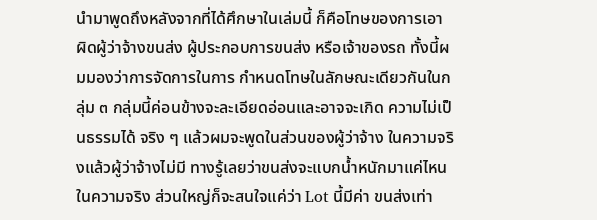นำมาพูดถึงหลังจากที่ได้ศึกษาในเล่มนี้ ก็คือโทษของการเอา ผิดผู้ว่าจ้างขนส่ง ผู้ประกอบการขนส่ง หรือเจ้าของรถ ทั้งนี้ผมมองว่าการจัดการในการ กำหนดโทษในลักษณะเดียวกันในกลุ่ม ๓ กลุ่มนี้ค่อนข้างจะละเอียดอ่อนและอาจจะเกิด ความไม่เป็นธรรมได้ จริง ๆ แล้วผมจะพูดในส่วนของผู้ว่าจ้าง ในความจริงแล้วผู้ว่าจ้างไม่มี ทางรู้เลยว่าขนส่งจะแบกน้ำหนักมาแค่ไหนในความจริง ส่วนใหญ่ก็จะสนใจแค่ว่า Lot นี้มีค่า ขนส่งเท่า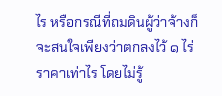ไร หรือกรณีที่ถมดินผู้ว่าจ้างก็จะสนใจเพียงว่าตกลงไว้ ๑ ไร่ราคาเท่าไร โดยไม่รู้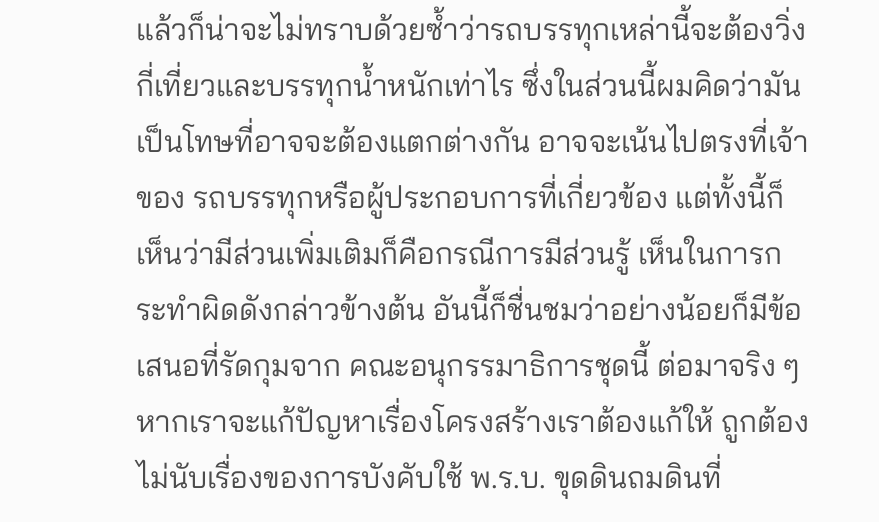แล้วก็น่าจะไม่ทราบด้วยซ้ำว่ารถบรรทุกเหล่านี้จะต้องวิ่งกี่เที่ยวและบรรทุกน้ำหนักเท่าไร ซึ่งในส่วนนี้ผมคิดว่ามันเป็นโทษที่อาจจะต้องแตกต่างกัน อาจจะเน้นไปตรงที่เจ้าของ รถบรรทุกหรือผู้ประกอบการที่เกี่ยวข้อง แต่ทั้งนี้ก็เห็นว่ามีส่วนเพิ่มเติมก็คือกรณีการมีส่วนรู้ เห็นในการกระทำผิดดังกล่าวข้างต้น อันนี้ก็ชื่นชมว่าอย่างน้อยก็มีข้อเสนอที่รัดกุมจาก คณะอนุกรรมาธิการชุดนี้ ต่อมาจริง ๆ หากเราจะแก้ปัญหาเรื่องโครงสร้างเราต้องแก้ให้ ถูกต้อง ไม่นับเรื่องของการบังคับใช้ พ.ร.บ. ขุดดินถมดินที่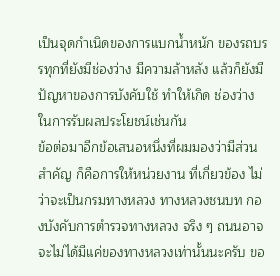เป็นจุดกำเนิดของการแบกน้ำหนัก ของรถบรรทุกที่ยังมีช่องว่าง มีความล้าหลัง แล้วก็ยังมีปัญหาของการบังคับใช้ ทำให้เกิด ช่องว่างในการรับผลประโยชน์เช่นกัน
ข้อต่อมาอีกข้อเสนอหนึ่งที่ผมมองว่ามีส่วนสำคัญ ก็คือการให้หน่วยงาน ที่เกี่ยวข้อง ไม่ว่าจะเป็นกรมทางหลวง ทางหลวงชนบท กองบังคับการตำรวจทางหลวง จริง ๆ ถนนอาจจะไม่ได้มีแค่ของทางหลวงเท่านั้นนะครับ ขอ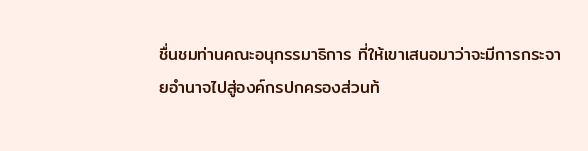ชื่นชมท่านคณะอนุกรรมาธิการ ที่ให้เขาเสนอมาว่าจะมีการกระจายอำนาจไปสู่องค์กรปกครองส่วนท้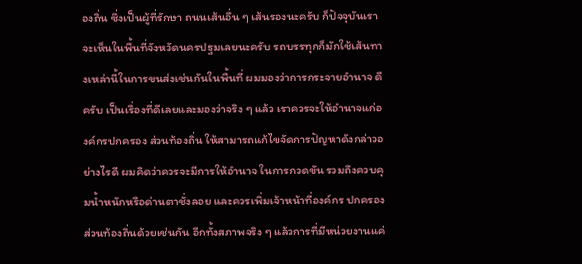องถิ่น ซึ่งเป็นผู้ที่รักษา ถนนเส้นอื่น ๆ เส้นรองนะครับ ก็ปัจจุบันเราจะเห็นในพื้นที่จังหวัดนครปฐมเลยนะครับ รถบรรทุกก็มักใช้เส้นทางเหล่านี้ในการขนส่งเช่นกันในพื้นที่ ผมมองว่าการกระจายอำนาจ ดีครับ เป็นเรื่องที่ดีเลยและมองว่าจริง ๆ แล้ว เราควรจะให้อำนาจแก่องค์กรปกครอง ส่วนท้องถิ่น ให้สามารถแก้ไขจัดการปัญหาดังกล่าวอย่างไรดี ผมคิดว่าควรจะมีการให้อำนาจ ในการกวดขัน รวมถึงควบคุมน้ำหนักหรือด่านตาชั่งลอย และควรเพิ่มเจ้าหน้าที่องค์กร ปกครองส่วนท้องถิ่นด้วยเช่นกัน อีกทั้งสภาพจริง ๆ แล้วการที่มีหน่วยงานแค่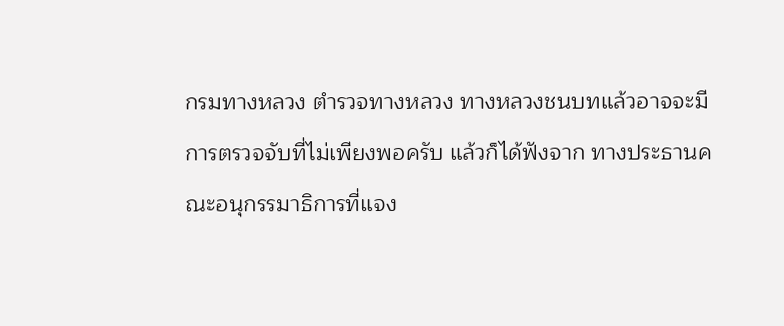กรมทางหลวง ตำรวจทางหลวง ทางหลวงชนบทแล้วอาจจะมีการตรวจจับที่ไม่เพียงพอครับ แล้วก็ได้ฟังจาก ทางประธานคณะอนุกรรมาธิการที่แจง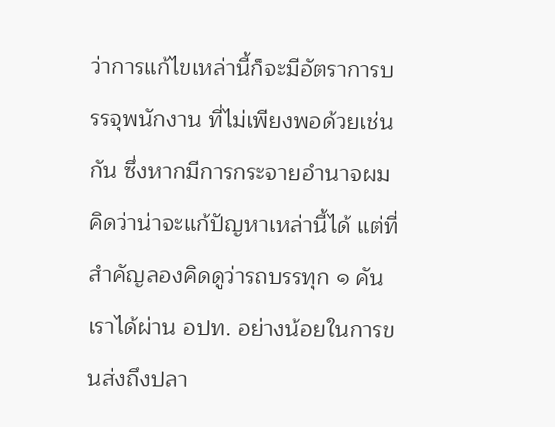ว่าการแก้ไขเหล่านี้ก็จะมีอัตราการบรรจุพนักงาน ที่ไม่เพียงพอด้วยเช่นกัน ซึ่งหากมีการกระจายอำนาจผมคิดว่าน่าจะแก้ปัญหาเหล่านี้ได้ แต่ที่สำคัญลองคิดดูว่ารถบรรทุก ๑ คัน เราได้ผ่าน อปท. อย่างน้อยในการขนส่งถึงปลา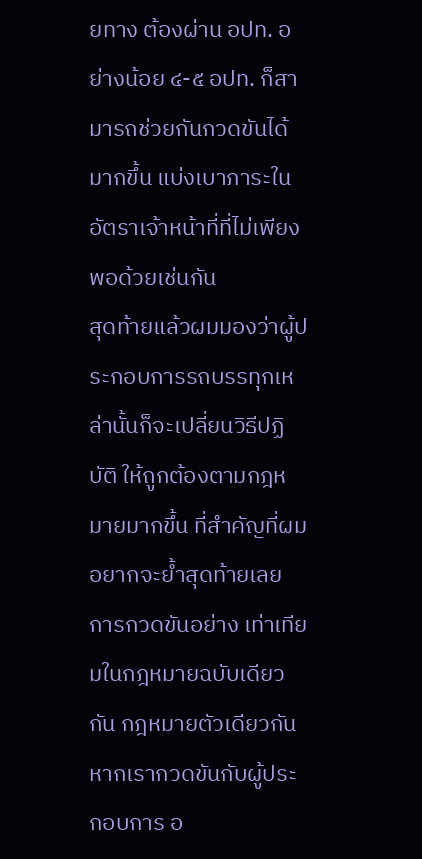ยทาง ต้องผ่าน อปท. อย่างน้อย ๔-๕ อปท. ก็สามารถช่วยกันกวดขันได้มากขึ้น แบ่งเบาภาระใน อัตราเจ้าหน้าที่ที่ไม่เพียงพอด้วยเช่นกัน
สุดท้ายแล้วผมมองว่าผู้ประกอบการรถบรรทุกเหล่านั้นก็จะเปลี่ยนวิธีปฏิบัติ ให้ถูกต้องตามกฎหมายมากขึ้น ที่สำคัญที่ผมอยากจะย้ำสุดท้ายเลย การกวดขันอย่าง เท่าเทียมในกฎหมายฉบับเดียวกัน กฎหมายตัวเดียวกัน หากเรากวดขันกับผู้ประกอบการ อ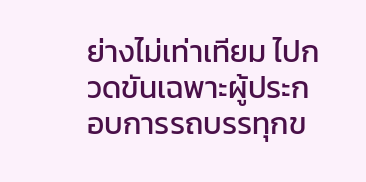ย่างไม่เท่าเทียม ไปกวดขันเฉพาะผู้ประกอบการรถบรรทุกข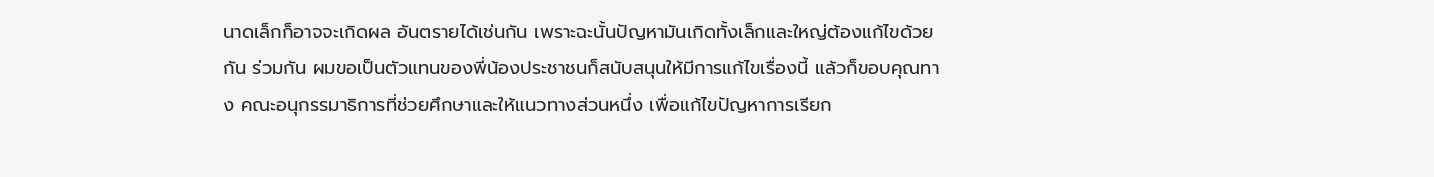นาดเล็กก็อาจจะเกิดผล อันตรายได้เช่นกัน เพราะฉะนั้นปัญหามันเกิดทั้งเล็กและใหญ่ต้องแก้ไขด้วยกัน ร่วมกัน ผมขอเป็นตัวแทนของพี่น้องประชาชนก็สนับสนุนให้มีการแก้ไขเรื่องนี้ แล้วก็ขอบคุณทาง คณะอนุกรรมาธิการที่ช่วยศึกษาและให้แนวทางส่วนหนึ่ง เพื่อแก้ไขปัญหาการเรียก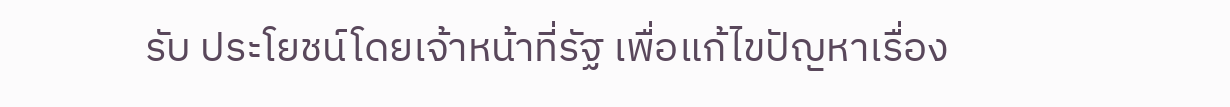รับ ประโยชน์โดยเจ้าหน้าที่รัฐ เพื่อแก้ไขปัญหาเรื่อง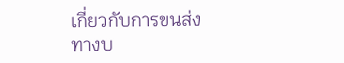เกี่ยวกับการขนส่งทางบ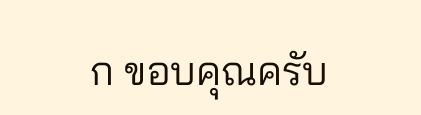ก ขอบคุณครับ